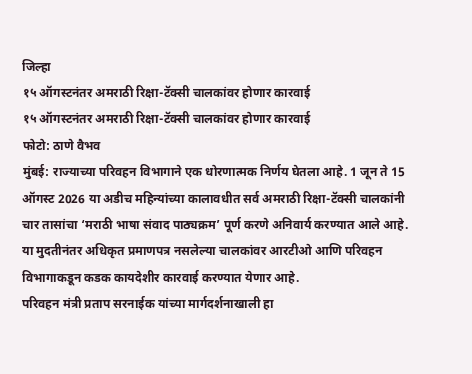जिल्हा
१५ ऑगस्टनंतर अमराठी रिक्षा-टॅक्सी चालकांवर होणार कारवाई
१५ ऑगस्टनंतर अमराठी रिक्षा-टॅक्सी चालकांवर होणार कारवाई
फोटो: ठाणे वैभव
मुंबई: राज्याच्या परिवहन विभागाने एक धोरणात्मक निर्णय घेतला आहे. 1 जून ते 15 ऑगस्ट 2026 या अडीच महिन्यांच्या कालावधीत सर्व अमराठी रिक्षा-टॅक्सी चालकांनी चार तासांचा ‘मराठी भाषा संवाद पाठ्यक्रम’ पूर्ण करणे अनिवार्य करण्यात आले आहे. या मुदतीनंतर अधिकृत प्रमाणपत्र नसलेल्या चालकांवर आरटीओ आणि परिवहन विभागाकडून कडक कायदेशीर कारवाई करण्यात येणार आहे.
परिवहन मंत्री प्रताप सरनाईक यांच्या मार्गदर्शनाखाली हा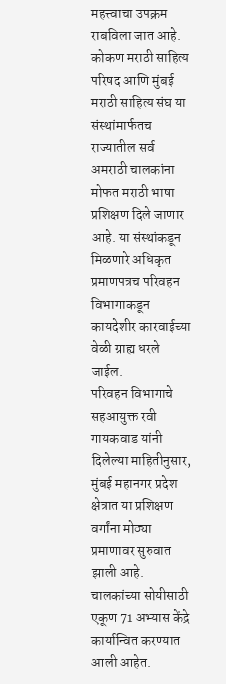महत्त्वाचा उपक्रम राबविला जात आहे. कोकण मराठी साहित्य परिषद आणि मुंबई मराठी साहित्य संघ या संस्थांमार्फतच राज्यातील सर्व अमराठी चालकांना मोफत मराठी भाषा प्रशिक्षण दिले जाणार आहे. या संस्थांकडून मिळणारे अधिकृत प्रमाणपत्रच परिवहन विभागाकडून कायदेशीर कारवाईच्या वेळी ग्राह्य धरले जाईल.
परिवहन विभागाचे सहआयुक्त रवी गायकवाड यांनी दिलेल्या माहितीनुसार, मुंबई महानगर प्रदेश क्षेत्रात या प्रशिक्षण वर्गांना मोठ्या प्रमाणावर सुरुवात झाली आहे. चालकांच्या सोयीसाठी एकूण 71 अभ्यास केंद्रे कार्यान्वित करण्यात आली आहेत.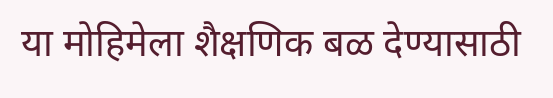या मोहिमेला शैक्षणिक बळ देण्यासाठी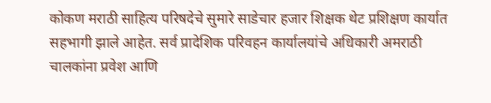कोकण मराठी साहित्य परिषदेचे सुमारे साडेचार हजार शिक्षक थेट प्रशिक्षण कार्यात सहभागी झाले आहेत. सर्व प्रादेशिक परिवहन कार्यालयांचे अधिकारी अमराठी चालकांना प्रवेश आणि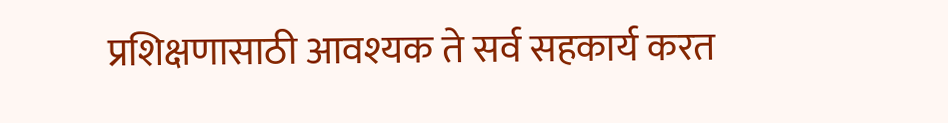प्रशिक्षणासाठी आवश्यक ते सर्व सहकार्य करत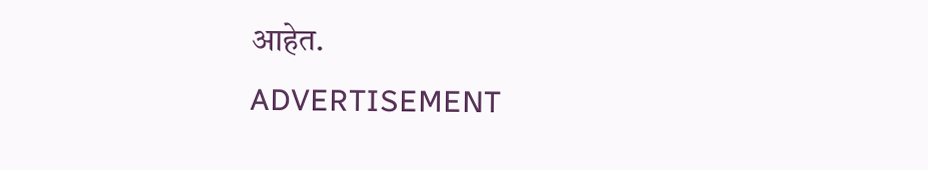आहेत.
ADVERTISEMENT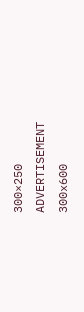300×250
ADVERTISEMENT 300x600